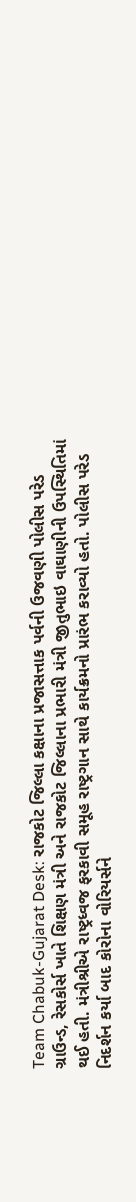Team Chabuk-Gujarat Desk: રાજકોટ જિલ્લા કક્ષાના પ્રજાસત્તાક પર્વની ઉજવણી પોલીસ પરેડ ગ્રાઉન્ડ, રેસકોર્સ ખાતે શિક્ષણ મંત્રી અને રાજકોટ જિલ્લાના પ્રભારી મંત્રી જીતુભાઇ વાઘાણીની ઉપસ્થિતિમાં થઈ હતી. મંત્રીશ્રીએ રાષ્ટ્રધ્વજ ફરકાવી સમૂહ રાષ્ટ્રગાન સાથે કાર્યક્રમનો પ્રારંભ કરાવ્યો હતો. પોલીસ પરેડ નિદર્શન કર્યા બાદ કોરોના વોરિયર્સને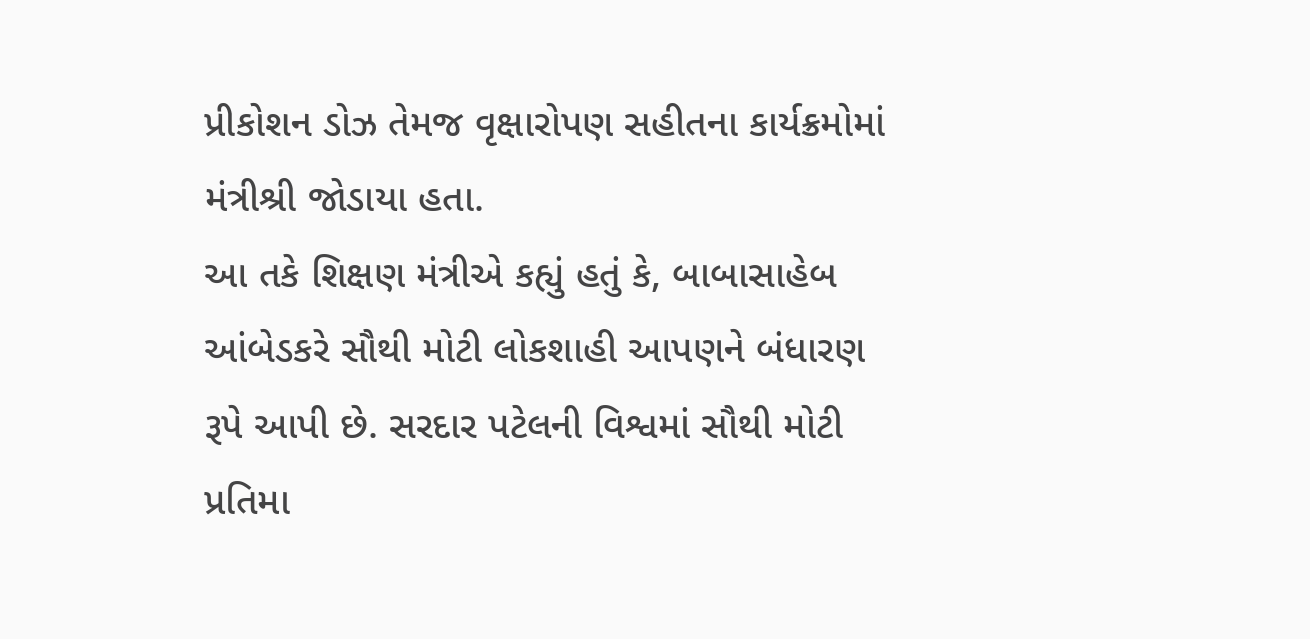પ્રીકોશન ડોઝ તેમજ વૃક્ષારોપણ સહીતના કાર્યક્રમોમાં મંત્રીશ્રી જોડાયા હતા.
આ તકે શિક્ષણ મંત્રીએ કહ્યું હતું કે, બાબાસાહેબ આંબેડકરે સૌથી મોટી લોકશાહી આપણને બંધારણ રૂપે આપી છે. સરદાર પટેલની વિશ્વમાં સૌથી મોટી પ્રતિમા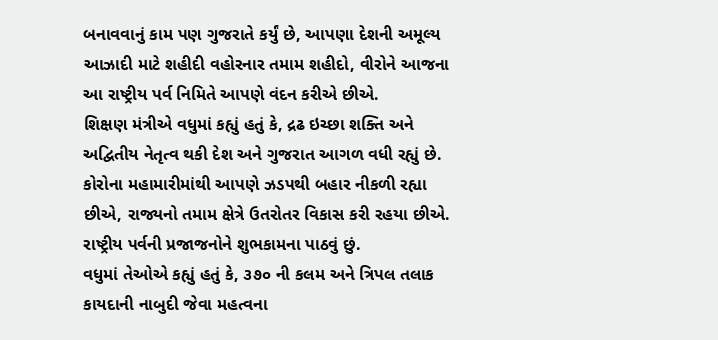બનાવવાનું કામ પણ ગુજરાતે કર્યું છે, આપણા દેશની અમૂલ્ય આઝાદી માટે શહીદી વહોરનાર તમામ શહીદો, વીરોને આજના આ રાષ્ટ્રીય પર્વ નિમિતે આપણે વંદન કરીએ છીએ.
શિક્ષણ મંત્રીએ વધુમાં કહ્યું હતું કે, દ્રઢ ઇચ્છા શક્તિ અને અદ્વિતીય નેતૃત્વ થકી દેશ અને ગુજરાત આગળ વધી રહ્યું છે. કોરોના મહામારીમાંથી આપણે ઝડપથી બહાર નીકળી રહ્યા છીએ, રાજ્યનો તમામ ક્ષેત્રે ઉતરોતર વિકાસ કરી રહયા છીએ. રાષ્ટ્રીય પર્વની પ્રજાજનોને શુભકામના પાઠવું છું.
વધુમાં તેઓએ કહ્યું હતું કે, ૩૭૦ ની કલમ અને ત્રિપલ તલાક કાયદાની નાબુદી જેવા મહત્વના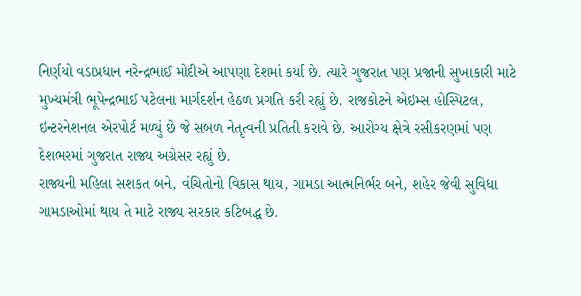નિર્ણયો વડાપ્રધાન નરેન્દ્રભાઈ મોદીએ આપણા દેશમાં કર્યા છે. ત્યારે ગુજરાત પણ પ્રજાની સુખાકારી માટે મુખ્યમંત્રી ભૂપેન્દ્રભાઈ પટેલના માર્ગદર્શન હેઠળ પ્રગતિ કરી રહ્યું છે. રાજકોટને એઇમ્સ હોસ્પિટલ, ઇન્ટરનેશનલ એરપોર્ટ મળ્યું છે જે સબળ નેતૃત્વની પ્રતિતી કરાવે છે. આરોગ્ય ક્ષેત્રે રસીકરણમાં પણ દેશભરમાં ગુજરાત રાજ્ય અગ્રેસર રહ્યું છે.
રાજ્યની મહિલા સશકત બને, વંચિતોનો વિકાસ થાય, ગામડા આત્મનિર્ભર બને, શહેર જેવી સુવિધા ગામડાઓમાં થાય તે માટે રાજ્ય સરકાર કટિબદ્ધ છે.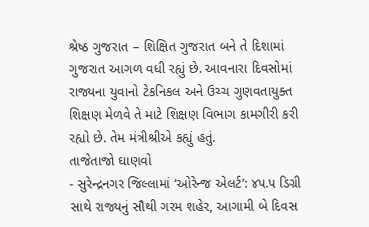શ્રેષ્ઠ ગુજરાત – શિક્ષિત ગુજરાત બને તે દિશામાં ગુજરાત આગળ વધી રહ્યું છે. આવનારા દિવસોમાં રાજ્યના યુવાનો ટેકનિકલ અને ઉચ્ચ ગુણવતાયુક્ત શિક્ષણ મેળવે તે માટે શિક્ષણ વિભાગ કામગીરી કરી રહ્યો છે. તેમ મંત્રીશ્રીએ કહ્યું હતું.
તાજેતાજો ઘાણવો
- સુરેન્દ્રનગર જિલ્લામાં ‘ઓરેન્જ એલર્ટ’: ૪૫.૫ ડિગ્રી સાથે રાજ્યનું સૌથી ગરમ શહેર, આગામી બે દિવસ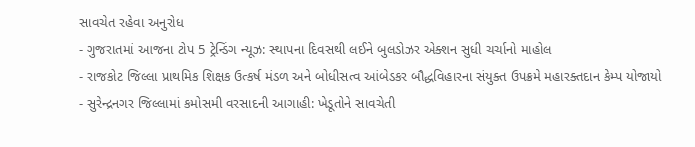સાવચેત રહેવા અનુરોધ
- ગુજરાતમાં આજના ટોપ 5 ટ્રેન્ડિંગ ન્યૂઝ: સ્થાપના દિવસથી લઈને બુલડોઝર એક્શન સુધી ચર્ચાનો માહોલ
- રાજકોટ જિલ્લા પ્રાથમિક શિક્ષક ઉત્કર્ષ મંડળ અને બોધીસત્વ આંબેડકર બૌદ્ધવિહારના સંયુક્ત ઉપક્રમે મહારક્તદાન કેમ્પ યોજાયો
- સુરેન્દ્રનગર જિલ્લામાં કમોસમી વરસાદની આગાહી: ખેડૂતોને સાવચેતી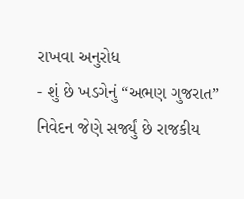રાખવા અનુરોધ
- શું છે ખડગેનું “અભણ ગુજરાત” નિવેદન જેણે સર્જ્યું છે રાજકીય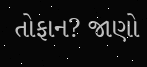તોફાન? જાણો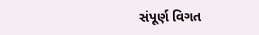સંપૂર્ણ વિગત